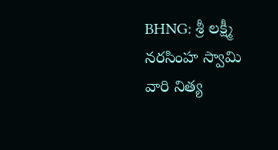BHNG: శ్రీ లక్ష్మీ నరసింహ స్వామి వారి నిత్య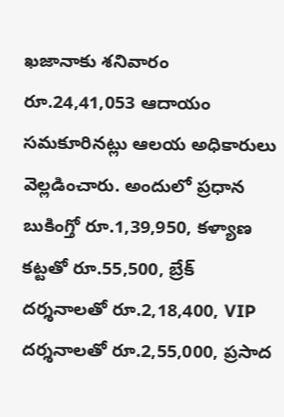ఖజానాకు శనివారం రూ.24,41,053 ఆదాయం సమకూరినట్లు ఆలయ అధికారులు వెల్లడించారు. అందులో ప్రధాన బుకింగ్తో రూ.1,39,950, కళ్యాణ కట్టతో రూ.55,500, బ్రేక్ దర్శనాలతో రూ.2,18,400, VIP దర్శనాలతో రూ.2,55,000, ప్రసాద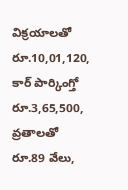విక్రయాలతో రూ.10,01,120, కార్ పార్కింగ్తో రూ.3,65,500, వ్రతాలతో రూ.89 వేలు,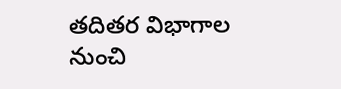తదితర విభాగాల నుంచి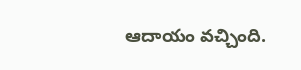ఆదాయం వచ్చింది.